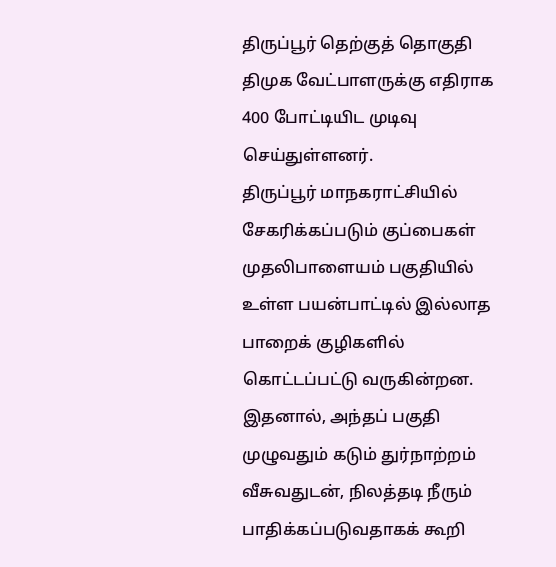திருப்பூர் தெற்குத் தொகுதி திமுக வேட்பாளருக்கு எதிராக 400 போட்டியிட முடிவு செய்துள்ளனர்.
திருப்பூர் மாநகராட்சியில் சேகரிக்கப்படும் குப்பைகள் முதலிபாளையம் பகுதியில் உள்ள பயன்பாட்டில் இல்லாத பாறைக் குழிகளில் கொட்டப்பட்டு வருகின்றன. இதனால், அந்தப் பகுதி முழுவதும் கடும் துர்நாற்றம் வீசுவதுடன், நிலத்தடி நீரும் பாதிக்கப்படுவதாகக் கூறி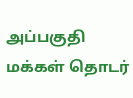அப்பகுதி மக்கள் தொடர்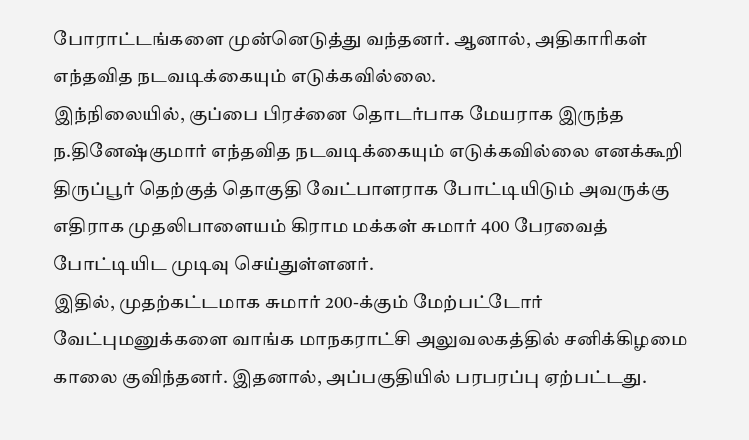போராட்டங்களை முன்னெடுத்து வந்தனர். ஆனால், அதிகாரிகள் எந்தவித நடவடிக்கையும் எடுக்கவில்லை.
இந்நிலையில், குப்பை பிரச்னை தொடர்பாக மேயராக இருந்த ந.தினேஷ்குமார் எந்தவித நடவடிக்கையும் எடுக்கவில்லை எனக்கூறி திருப்பூர் தெற்குத் தொகுதி வேட்பாளராக போட்டியிடும் அவருக்கு எதிராக முதலிபாளையம் கிராம மக்கள் சுமார் 400 பேரவைத் போட்டியிட முடிவு செய்துள்ளனர்.
இதில், முதற்கட்டமாக சுமார் 200-க்கும் மேற்பட்டோர் வேட்புமனுக்களை வாங்க மாநகராட்சி அலுவலகத்தில் சனிக்கிழமை காலை குவிந்தனர். இதனால், அப்பகுதியில் பரபரப்பு ஏற்பட்டது.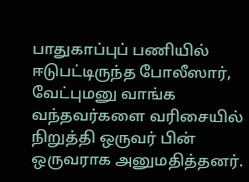பாதுகாப்புப் பணியில் ஈடுபட்டிருந்த போலீஸார், வேட்புமனு வாங்க வந்தவர்களை வரிசையில் நிறுத்தி ஒருவர் பின் ஒருவராக அனுமதித்தனர்.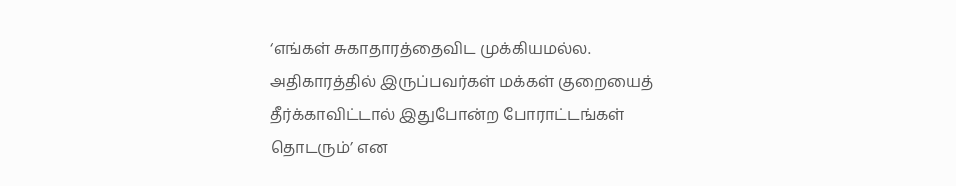‘எங்கள் சுகாதாரத்தைவிட முக்கியமல்ல. அதிகாரத்தில் இருப்பவர்கள் மக்கள் குறையைத் தீர்க்காவிட்டால் இதுபோன்ற போராட்டங்கள் தொடரும்’ என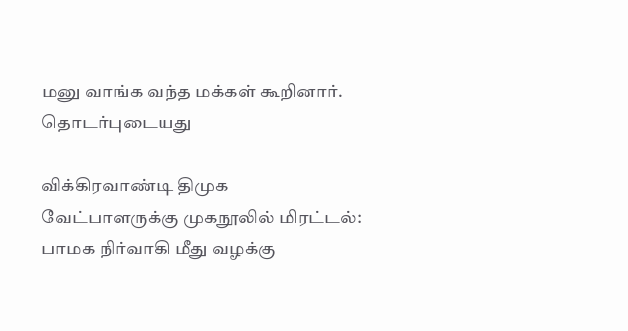மனு வாங்க வந்த மக்கள் கூறினார்.
தொடர்புடையது

விக்கிரவாண்டி திமுக வேட்பாளருக்கு முகநூலில் மிரட்டல்: பாமக நிர்வாகி மீது வழக்கு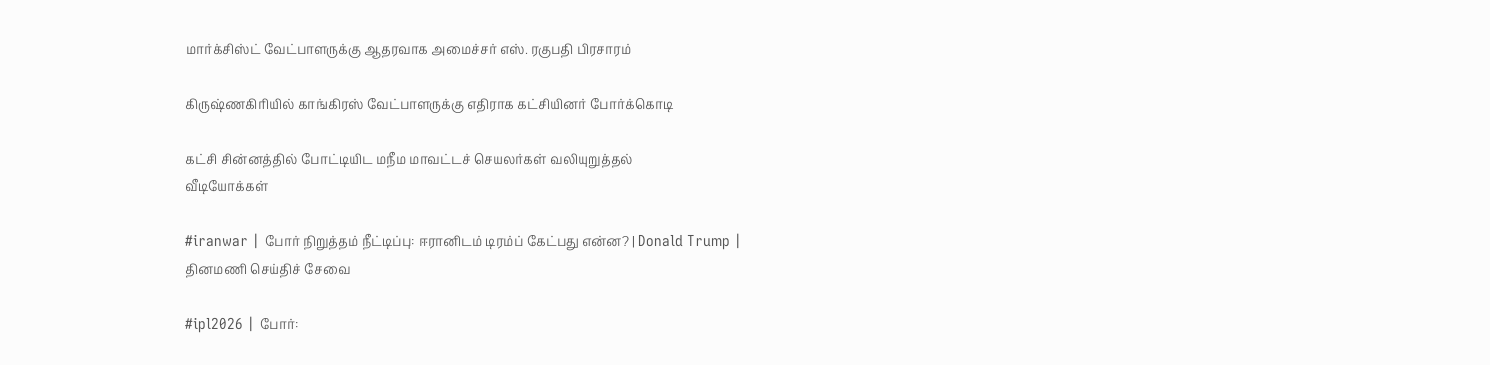மார்க்சிஸ்ட் வேட்பாளருக்கு ஆதரவாக அமைச்சர் எஸ். ரகுபதி பிரசாரம்

கிருஷ்ணகிரியில் காங்கிரஸ் வேட்பாளருக்கு எதிராக கட்சியினர் போர்க்கொடி

கட்சி சின்னத்தில் போட்டியிட மநீம மாவட்டச் செயலர்கள் வலியுறுத்தல்
வீடியோக்கள்

#iranwar | போர் நிறுத்தம் நீட்டிப்பு: ஈரானிடம் டிரம்ப் கேட்பது என்ன? | Donald Trump |
தினமணி செய்திச் சேவை

#ipl2026 | போர்: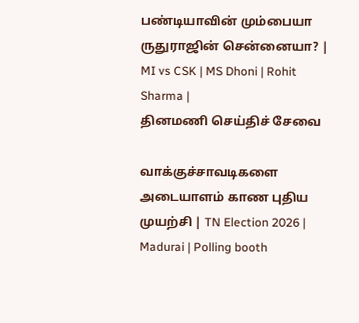பண்டியாவின் மும்பையா ருதுராஜின் சென்னையா? | MI vs CSK | MS Dhoni | Rohit Sharma |
தினமணி செய்திச் சேவை

வாக்குச்சாவடிகளை அடையாளம் காண புதிய முயற்சி | TN Election 2026 | Madurai | Polling booth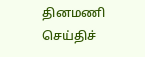தினமணி செய்திச்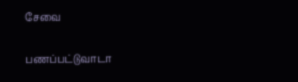சேவை

பணப்பட்டுவாடா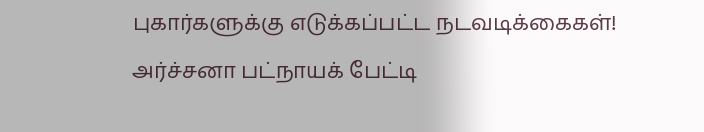புகார்களுக்கு எடுக்கப்பட்ட நடவடிக்கைகள்! அர்ச்சனா பட்நாயக் பேட்டி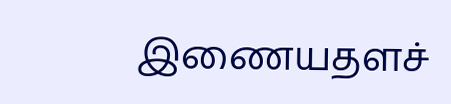இணையதளச்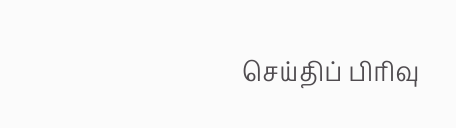செய்திப் பிரிவு